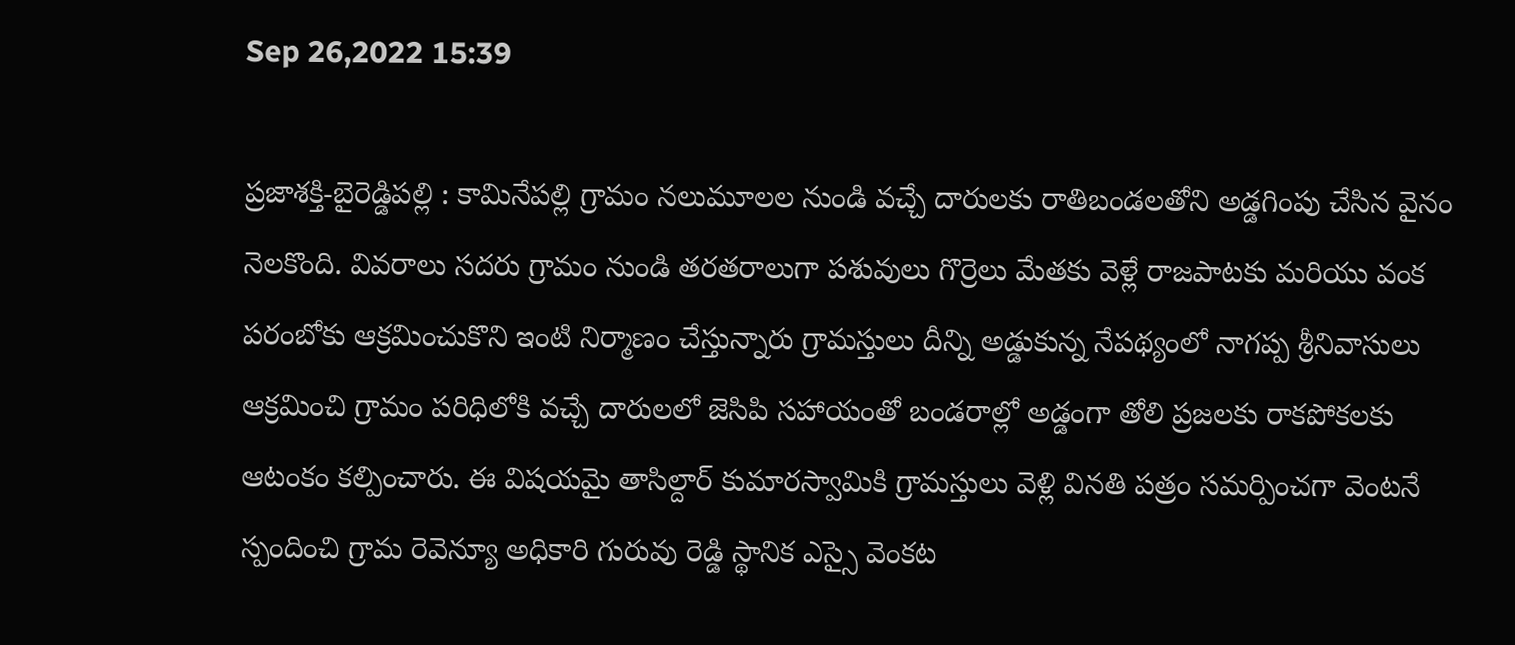Sep 26,2022 15:39

ప్రజాశక్తి-బైరెడ్డిపల్లి : కామినేపల్లి గ్రామం నలుమూలల నుండి వచ్చే దారులకు రాతిబండలతోని అడ్డగింపు చేసిన వైనం నెలకొంది. వివరాలు సదరు గ్రామం నుండి తరతరాలుగా పశువులు గొర్రెలు మేతకు వెళ్లే రాజపాటకు మరియు వంక పరంబోకు ఆక్రమించుకొని ఇంటి నిర్మాణం చేస్తున్నారు గ్రామస్తులు దీన్ని అడ్డుకున్న నేపథ్యంలో నాగప్ప శ్రీనివాసులు ఆక్రమించి గ్రామం పరిధిలోకి వచ్చే దారులలో జెసిపి సహాయంతో బండరాల్లో అడ్డంగా తోలి ప్రజలకు రాకపోకలకు ఆటంకం కల్పించారు. ఈ విషయమై తాసిల్దార్ కుమారస్వామికి గ్రామస్తులు వెళ్లి వినతి పత్రం సమర్పించగా వెంటనే స్పందించి గ్రామ రెవెన్యూ అధికారి గురువు రెడ్డి స్థానిక ఎస్సై వెంకట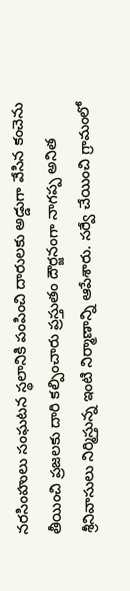నరసింహులు సంఘటన స్థలానికి పంపించి దారులకు అడ్డుగా వేసిన కంచెను తీయించి ప్రజలకు దారి కల్పించారు ప్రస్తుతం దౌర్జనంగా నాగప్ప అనిత శ్రీనివాసులు నిర్మిస్తున్న ఇంటి నిర్మాణాన్ని ఆపేశారు. సర్వే చేయించి గ్రామంలో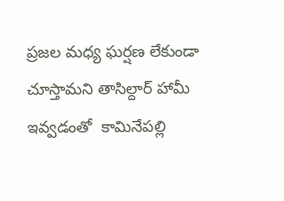ప్రజల మధ్య ఘర్షణ లేకుండా చూస్తామని తాసిల్దార్ హామీ ఇవ్వడంతో  కామినేపల్లి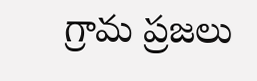గ్రామ ప్రజలు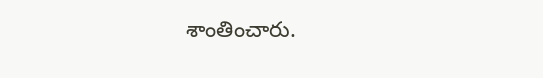శాంతించారు.